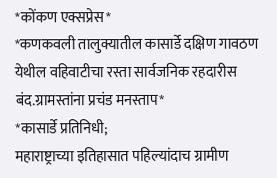*कोंकण एक्सप्रेस*
*कणकवली तालुक्यातील कासार्डे दक्षिण गावठण येथील वहिवाटीचा रस्ता सार्वजनिक रहदारीस बंद.ग्रामस्तांना प्रचंड मनस्ताप*
*कासार्डे प्रतिनिधी;
महाराष्ट्राच्या इतिहासात पहिल्यांदाच ग्रामीण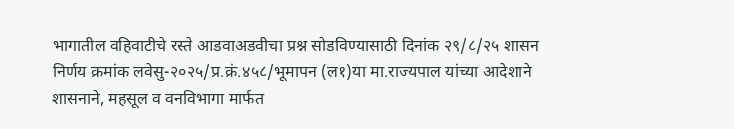भागातील वहिवाटीचे रस्ते आडवाअडवीचा प्रश्न सोडविण्यासाठी दिनांक २९/८/२५ शासन निर्णय क्रमांक लवेसु-२०२५/प्र.क्रं.४५८/भूमापन (ल१)या मा.राज्यपाल यांच्या आदेशाने शासनाने, महसूल व वनविभागा मार्फत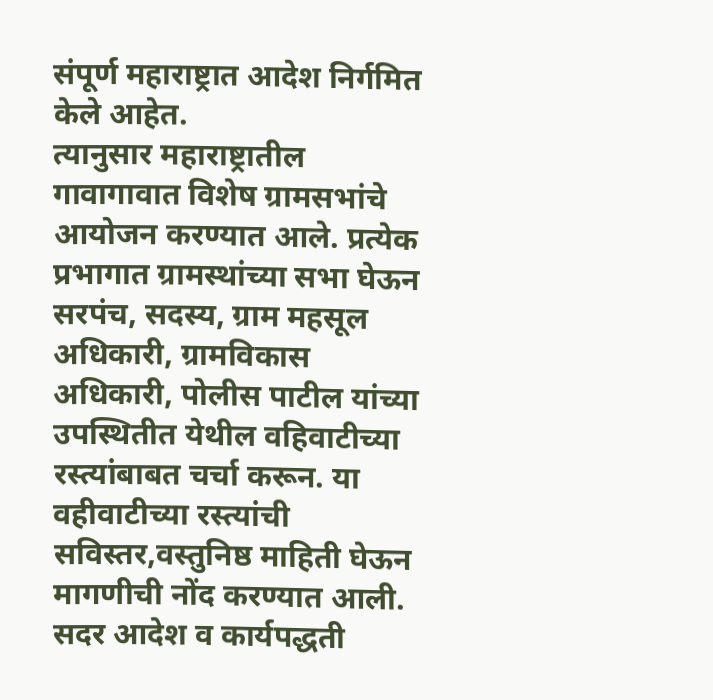संपूर्ण महाराष्ट्रात आदेश निर्गमित केले आहेत.
त्यानुसार महाराष्ट्रातील गावागावात विशेष ग्रामसभांचे आयोजन करण्यात आले. प्रत्येक प्रभागात ग्रामस्थांच्या सभा घेऊन सरपंच, सदस्य, ग्राम महसूल अधिकारी, ग्रामविकास अधिकारी, पोलीस पाटील यांच्या उपस्थितीत येथील वहिवाटीच्या रस्त्यांबाबत चर्चा करून. या वहीवाटीच्या रस्त्यांची सविस्तर,वस्तुनिष्ठ माहिती घेऊन मागणीची नोंद करण्यात आली.
सदर आदेश व कार्यपद्धती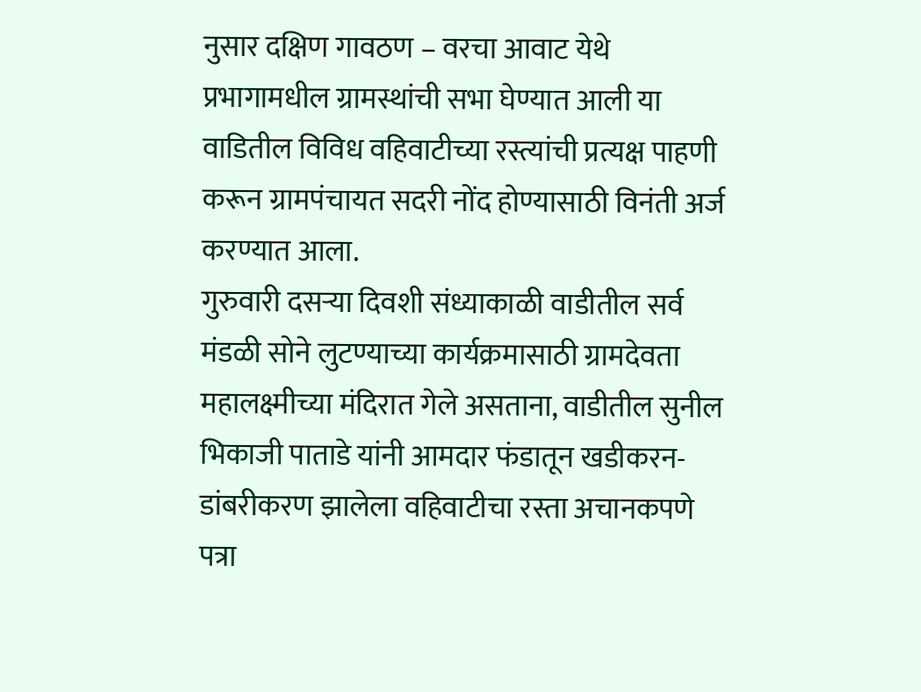नुसार दक्षिण गावठण – वरचा आवाट येथे प्रभागामधील ग्रामस्थांची सभा घेण्यात आली या वाडितील विविध वहिवाटीच्या रस्त्यांची प्रत्यक्ष पाहणी करून ग्रामपंचायत सदरी नोंद होण्यासाठी विनंती अर्ज करण्यात आला.
गुरुवारी दसऱ्या दिवशी संध्याकाळी वाडीतील सर्व मंडळी सोने लुटण्याच्या कार्यक्रमासाठी ग्रामदेवता महालक्ष्मीच्या मंदिरात गेले असताना, वाडीतील सुनील भिकाजी पाताडे यांनी आमदार फंडातून खडीकरन-डांबरीकरण झालेला वहिवाटीचा रस्ता अचानकपणे पत्रा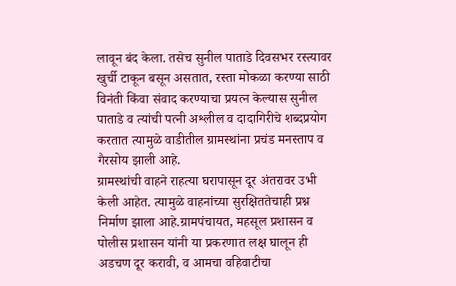लावून बंद केला. तसेच सुनील पाताडे दिवसभर रस्त्यावर खुर्ची टाकून बसून असतात, रस्ता मोकळा करण्या साठी विनंती किंवा संवाद करण्याचा प्रयत्न केल्यास सुनील पाताडे व त्यांची पत्नी अश्लील व दादागिरीचे शब्दप्रयोग करतात त्यामुळे वाडीतील ग्रामस्थांना प्रचंड मनस्ताप व गैरसोय झाली आहे.
ग्रामस्थांची वाहने राहत्या घरापासून दूर अंतरावर उभी केली आहेत. त्यामुळे वाहनांच्या सुरक्षिततेचाही प्रश्न निर्माण झाला आहे.ग्रामपंचायत, महसूल प्रशासन व पोलीस प्रशासन यांनी या प्रकरणात लक्ष घालून ही अडचण दूर करावी, व आमचा वहिवाटीचा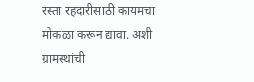रस्ता रहदारीसाठी कायमचा मोकळा करून द्यावा. अशी ग्रामस्थांची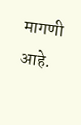मागणी आहे.